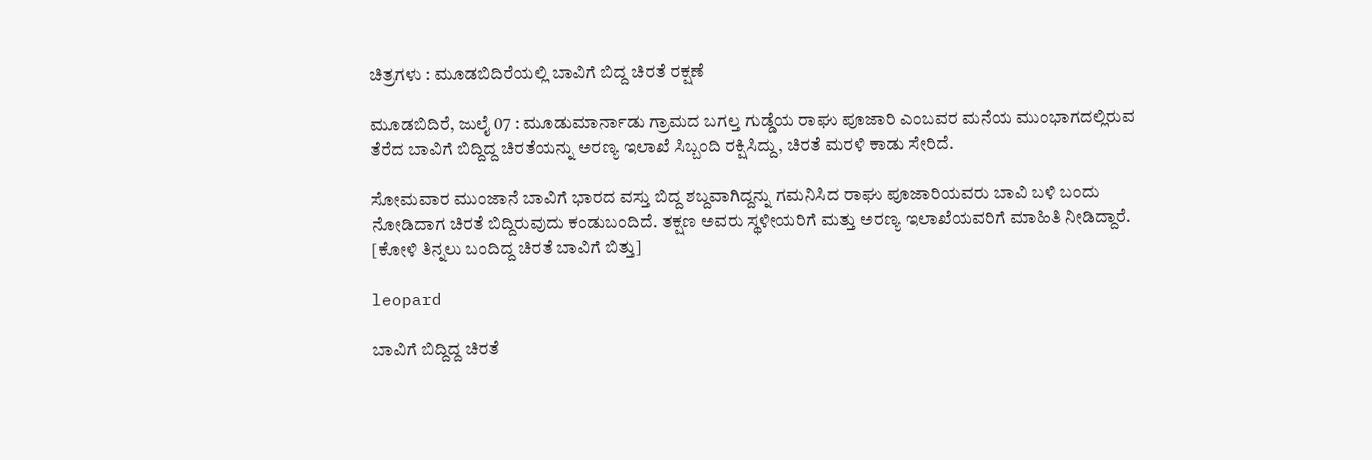ಚಿತ್ರಗಳು : ಮೂಡಬಿದಿರೆಯಲ್ಲಿ ಬಾವಿಗೆ ಬಿದ್ದ ಚಿರತೆ ರಕ್ಷಣೆ

ಮೂಡಬಿದಿರೆ, ಜುಲೈ 07 : ಮೂಡುಮಾರ್ನಾಡು ಗ್ರಾಮದ ಬಗಲ್ತ ಗುಡ್ಡೆಯ ರಾಘು ಪೂಜಾರಿ ಎಂಬವರ ಮನೆಯ ಮುಂಭಾಗದಲ್ಲಿರುವ ತೆರೆದ ಬಾವಿಗೆ ಬಿದ್ದಿದ್ದ ಚಿರತೆಯನ್ನು ಅರಣ್ಯ ಇಲಾಖೆ ಸಿಬ್ಬಂದಿ ರಕ್ಷಿಸಿದ್ದು, ಚಿರತೆ ಮರಳಿ ಕಾಡು ಸೇರಿದೆ.

ಸೋಮವಾರ ಮುಂಜಾನೆ ಬಾವಿಗೆ ಭಾರದ ವಸ್ತು ಬಿದ್ದ ಶಬ್ದವಾಗಿದ್ದನ್ನು ಗಮನಿಸಿದ ರಾಘು ಪೂಜಾರಿಯವರು ಬಾವಿ ಬಳಿ ಬಂದು ನೋಡಿದಾಗ ಚಿರತೆ ಬಿದ್ದಿರುವುದು ಕಂಡುಬಂದಿದೆ. ತಕ್ಷಣ ಅವರು ಸ್ಥಳೀಯರಿಗೆ ಮತ್ತು ಅರಣ್ಯ ಇಲಾಖೆಯವರಿಗೆ ಮಾಹಿತಿ ನೀಡಿದ್ದಾರೆ. [ಕೋಳಿ ತಿನ್ನಲು ಬಂದಿದ್ದ ಚಿರತೆ ಬಾವಿಗೆ ಬಿತ್ತು]

leopard

ಬಾವಿಗೆ ಬಿದ್ದಿದ್ದ ಚಿರತೆ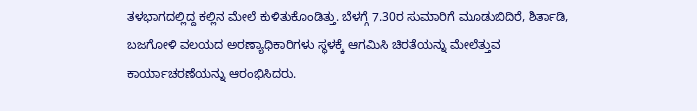ತಳಭಾಗದಲ್ಲಿದ್ದ ಕಲ್ಲಿನ ಮೇಲೆ ಕುಳಿತುಕೊಂಡಿತ್ತು. ಬೆಳಗ್ಗೆ 7.30ರ ಸುಮಾರಿಗೆ ಮೂಡುಬಿದಿರೆ, ಶಿರ್ತಾಡಿ, ಬಜಗೋಳಿ ವಲಯದ ಅರಣ್ಯಾಧಿಕಾರಿಗಳು ಸ್ಥಳಕ್ಕೆ ಆಗಮಿಸಿ ಚಿರತೆಯನ್ನು ಮೇಲೆತ್ತುವ ಕಾರ್ಯಾಚರಣೆಯನ್ನು ಆರಂಭಿಸಿದರು.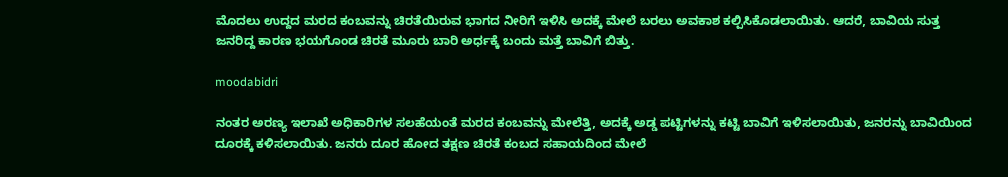ಮೊದಲು ಉದ್ದದ ಮರದ ಕಂಬವನ್ನು ಚಿರತೆಯಿರುವ ಭಾಗದ ನೀರಿಗೆ ಇಳಿಸಿ ಅದಕ್ಕೆ ಮೇಲೆ ಬರಲು ಅವಕಾಶ ಕಲ್ಪಿಸಿಕೊಡಲಾಯಿತು. ಆದರೆ, ಬಾವಿಯ ಸುತ್ತ ಜನರಿದ್ದ ಕಾರಣ ಭಯಗೊಂಡ ಚಿರತೆ ಮೂರು ಬಾರಿ ಅರ್ಧಕ್ಕೆ ಬಂದು ಮತ್ತೆ ಬಾವಿಗೆ ಬಿತ್ತು.

moodabidri

ನಂತರ ಅರಣ್ಯ ಇಲಾಖೆ ಅಧಿಕಾರಿಗಳ ಸಲಹೆಯಂತೆ ಮರದ ಕಂಬವನ್ನು ಮೇಲೆತ್ತಿ, ಅದಕ್ಕೆ ಅಡ್ಡ ಪಟ್ಟಿಗಳನ್ನು ಕಟ್ಟಿ ಬಾವಿಗೆ ಇಳಿಸಲಾಯಿತು, ಜನರನ್ನು ಬಾವಿಯಿಂದ ದೂರಕ್ಕೆ ಕಳಿಸಲಾಯಿತು. ಜನರು ದೂರ ಹೋದ ತಕ್ಷಣ ಚಿರತೆ ಕಂಬದ ಸಹಾಯದಿಂದ ಮೇಲೆ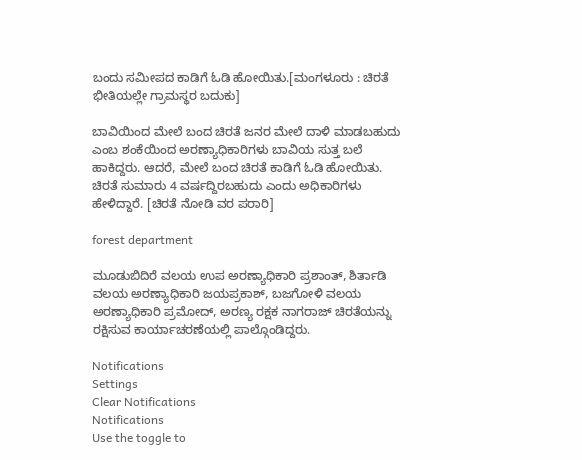ಬಂದು ಸಮೀಪದ ಕಾಡಿಗೆ ಓಡಿ ಹೋಯಿತು.[ಮಂಗಳೂರು : ಚಿರತೆ ಭೀತಿಯಲ್ಲೇ ಗ್ರಾಮಸ್ಥರ ಬದುಕು]

ಬಾವಿಯಿಂದ ಮೇಲೆ ಬಂದ ಚಿರತೆ ಜನರ ಮೇಲೆ ದಾಳಿ ಮಾಡಬಹುದು ಎಂಬ ಶಂಕೆಯಿಂದ ಅರಣ್ಯಾಧಿಕಾರಿಗಳು ಬಾವಿಯ ಸುತ್ತ ಬಲೆ ಹಾಕಿದ್ದರು. ಆದರೆ, ಮೇಲೆ ಬಂದ ಚಿರತೆ ಕಾಡಿಗೆ ಓಡಿ ಹೋಯಿತು. ಚಿರತೆ ಸುಮಾರು 4 ವರ್ಷದ್ದಿರಬಹುದು ಎಂದು ಅಧಿಕಾರಿಗಳು ಹೇಳಿದ್ದಾರೆ. [ಚಿರತೆ ನೋಡಿ ವರ ಪರಾರಿ]

forest department

ಮೂಡುಬಿದಿರೆ ವಲಯ ಉಪ ಅರಣ್ಯಾಧಿಕಾರಿ ಪ್ರಶಾಂತ್, ಶಿರ್ತಾಡಿ ವಲಯ ಅರಣ್ಯಾಧಿಕಾರಿ ಜಯಪ್ರಕಾಶ್, ಬಜಗೋಳಿ ವಲಯ ಅರಣ್ಯಾಧಿಕಾರಿ ಪ್ರಮೋದ್, ಅರಣ್ಯ ರಕ್ಷಕ ನಾಗರಾಜ್ ಚಿರತೆಯನ್ನು ರಕ್ಷಿಸುವ ಕಾರ್ಯಾಚರಣೆಯಲ್ಲಿ ಪಾಲ್ಗೊಂಡಿದ್ದರು.

Notifications
Settings
Clear Notifications
Notifications
Use the toggle to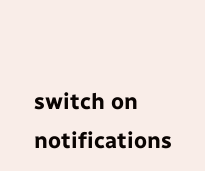switch on notifications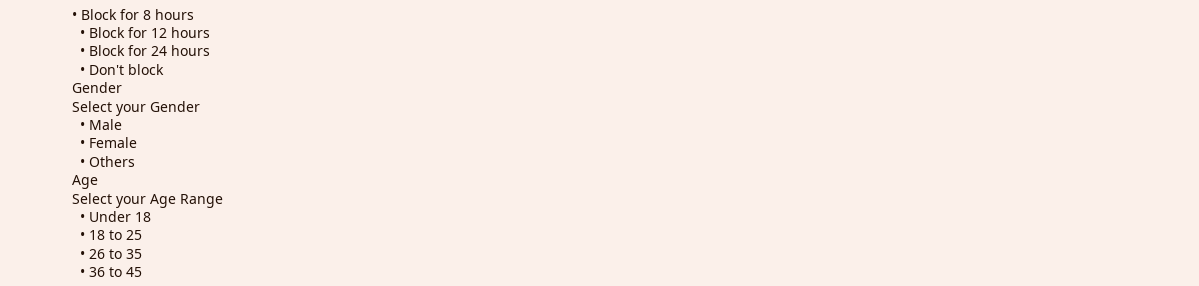• Block for 8 hours
  • Block for 12 hours
  • Block for 24 hours
  • Don't block
Gender
Select your Gender
  • Male
  • Female
  • Others
Age
Select your Age Range
  • Under 18
  • 18 to 25
  • 26 to 35
  • 36 to 45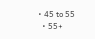• 45 to 55
  • 55+